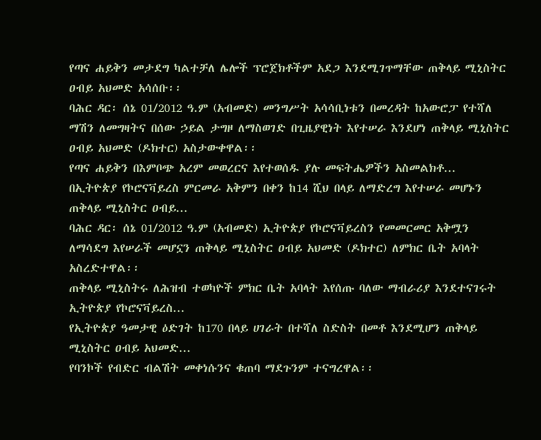የጣና ሐይቅን መታደግ ካልተቻለ ሌሎች ፕሮጀክቶችም አደጋ እንደሚገጥማቸው ጠቅላይ ሚኒስትር ዐብይ አህመድ አሳሰቡ፡፡
ባሕር ዳር፡ ሰኔ 01/2012 ዓ.ም (አብመድ) መንግሥት አሳሳቢነቱን በመረዳት ከአውሮፓ የተሻለ ማሽን ለመግዛትና በሰው ኃይል ታግዞ ለማስወገድ በጊዜያዊነት እየተሠራ እንደሆነ ጠቅላይ ሚኒስትር ዐብይ አህመድ (ዶክተር) አስታውቀዋል፡፡
የጣና ሐይቅን በእምቦጭ አረም መወረርና እየተወሰዱ ያሉ መፍትሔዎችን አስመልክቶ...
በኢትዮጵያ የኮሮናቫይረስ ምርመራ አቅምን በቀን ከ14 ሺህ በላይ ለማድረግ እየተሠራ መሆኑን ጠቅላይ ሚኒስትር ዐብይ...
ባሕር ዳር፡ ሰኔ 01/2012 ዓ.ም (አብመድ) ኢትዮጵያ የኮሮናቫይረስን የመመርመር አቅሟን ለማሳደግ እየሠራች መሆኗን ጠቅላይ ሚኒስትር ዐብይ አህመድ (ዶክተር) ለምክር ቤት አባላት አስረድተዋል፡፡
ጠቅላይ ሚኒስትሩ ለሕዝብ ተወካዮች ምክር ቤት አባላት እየሰጡ ባለው ማብራሪያ እንደተናገሩት ኢትዮጵያ የኮሮናቫይረስ...
የኢትዮጵያ ዓመታዊ ዕድገት ከ170 በላይ ሀገራት በተሻለ ስድስት በመቶ እንደሚሆን ጠቅላይ ሚኒስትር ዐብይ አህመድ...
የባንኮች የብድር ብልሽት መቀነሱንና ቁጠባ ማደጉንም ተናግረዋል፡፡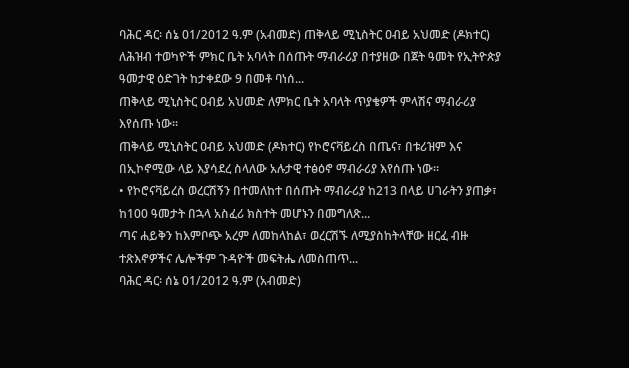ባሕር ዳር፡ ሰኔ 01/2012 ዓ.ም (አብመድ) ጠቅላይ ሚኒስትር ዐብይ አህመድ (ዶክተር) ለሕዝብ ተወካዮች ምክር ቤት አባላት በሰጡት ማብራሪያ በተያዘው በጀት ዓመት የኢትዮጵያ ዓመታዊ ዕድገት ከታቀደው 9 በመቶ ባነሰ...
ጠቅላይ ሚኒስትር ዐብይ አህመድ ለምክር ቤት አባላት ጥያቄዎች ምላሽና ማብራሪያ እየሰጡ ነው፡፡
ጠቅላይ ሚኒስትር ዐብይ አህመድ (ዶክተር) የኮሮናቫይረስ በጤና፣ በቱሪዝም እና በኢኮኖሚው ላይ እያሳደረ ስላለው አሉታዊ ተፅዕኖ ማብራሪያ እየሰጡ ነው፡፡
• የኮሮናቫይረስ ወረርሽኝን በተመለከተ በሰጡት ማብራሪያ ከ213 በላይ ሀገራትን ያጠቃ፣ ከ100 ዓመታት በኋላ አስፈሪ ክስተት መሆኑን በመግለጽ...
ጣና ሐይቅን ከእምቦጭ አረም ለመከላከል፣ ወረርሽኙ ለሚያስከትላቸው ዘርፈ ብዙ ተጽእኖዎችና ሌሎችም ጉዳዮች መፍትሔ ለመስጠጥ...
ባሕር ዳር፡ ሰኔ 01/2012 ዓ.ም (አብመድ)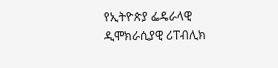የኢትዮጵያ ፌዴራላዊ ዲሞክራሲያዊ ሪፐብሊክ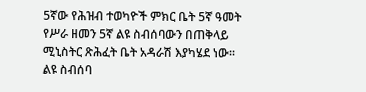5ኛው የሕዝብ ተወካዮች ምክር ቤት 5ኛ ዓመት የሥራ ዘመን 5ኛ ልዩ ስብሰባውን በጠቅላይ ሚኒስትር ጽሕፈት ቤት አዳራሽ እያካሄደ ነው፡፡
ልዩ ስብሰባ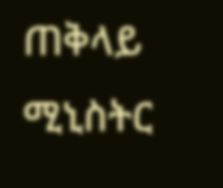ጠቅላይ ሚኒስትር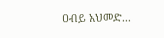ዐብይ አህመድ...